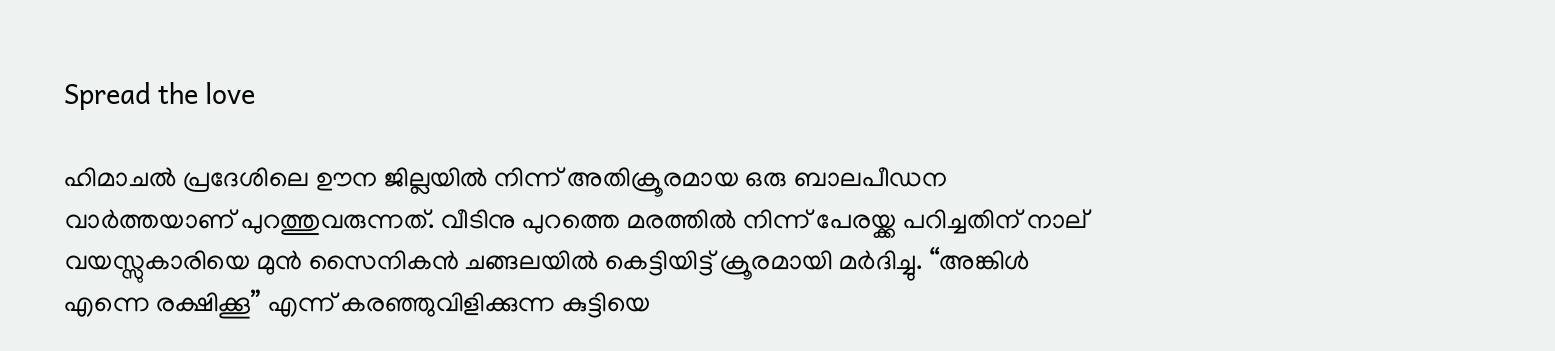Spread the love

ഹിമാചല്‍ പ്രദേശിലെ ഊന ജില്ലയില്‍ നിന്ന് അതിക്രൂരമായ ഒരു ബാലപീഡന വാർത്തയാണ് പുറത്തുവരുന്നത്. വീടിനു പുറത്തെ മരത്തില്‍ നിന്ന് പേരയ്ക്ക പറിച്ചതിന് നാല് വയസ്സുകാരിയെ മുൻ സൈനികൻ ചങ്ങലയില്‍ കെട്ടിയിട്ട് ക്രൂരമായി മർദിച്ചു. “അങ്കിള്‍ എന്നെ രക്ഷിക്കൂ” എന്ന് കരഞ്ഞുവിളിക്കുന്ന കുട്ടിയെ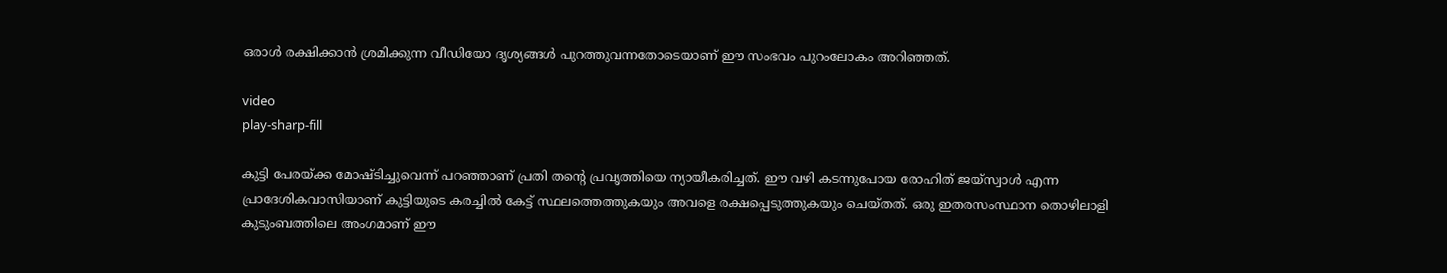ഒരാള്‍ രക്ഷിക്കാൻ ശ്രമിക്കുന്ന വീഡിയോ ദൃശ്യങ്ങള്‍ പുറത്തുവന്നതോടെയാണ് ഈ സംഭവം പുറംലോകം അറിഞ്ഞത്.

video
play-sharp-fill

കുട്ടി പേരയ്ക്ക മോഷ്ടിച്ചുവെന്ന് പറഞ്ഞാണ് പ്രതി തന്റെ പ്രവൃത്തിയെ ന്യായീകരിച്ചത്. ഈ വഴി കടന്നുപോയ രോഹിത് ജയ്‌സ്വാള്‍ എന്ന പ്രാദേശികവാസിയാണ് കുട്ടിയുടെ കരച്ചില്‍ കേട്ട് സ്ഥലത്തെത്തുകയും അവളെ രക്ഷപ്പെടുത്തുകയും ചെയ്തത്. ഒരു ഇതരസംസ്ഥാന തൊഴിലാളി കുടുംബത്തിലെ അംഗമാണ് ഈ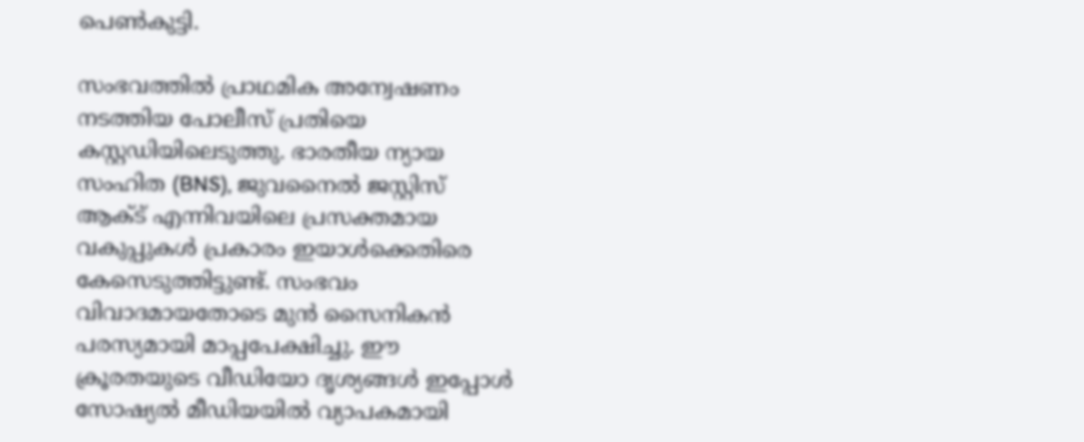പെണ്‍കുട്ടി.

സംഭവത്തില്‍ പ്രാഥമിക അന്വേഷണം നടത്തിയ പോലീസ് പ്രതിയെ കസ്റ്റഡിയിലെടുത്തു. ഭാരതീയ ന്യായ സംഹിത (BNS), ജുവനൈല്‍ ജസ്റ്റിസ് ആക്‌ട് എന്നിവയിലെ പ്രസക്തമായ വകുപ്പുകള്‍ പ്രകാരം ഇയാള്‍ക്കെതിരെ കേസെടുത്തിട്ടുണ്ട്. സംഭവം വിവാദമായതോടെ മുൻ സൈനികൻ പരസ്യമായി മാപ്പപേക്ഷിച്ചു. ഈ ക്രൂരതയുടെ വീഡിയോ ദൃശ്യങ്ങള്‍ ഇപ്പോള്‍ സോഷ്യല്‍ മീഡിയയില്‍ വ്യാപകമായി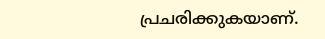പ്രചരിക്കുകയാണ്.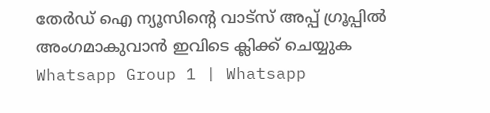തേർഡ് ഐ ന്യൂസിന്റെ വാട്സ് അപ്പ് ഗ്രൂപ്പിൽ അംഗമാകുവാൻ ഇവിടെ ക്ലിക്ക് ചെയ്യുക
Whatsapp Group 1 | Whatsapp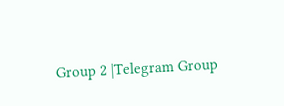Group 2 |Telegram Group